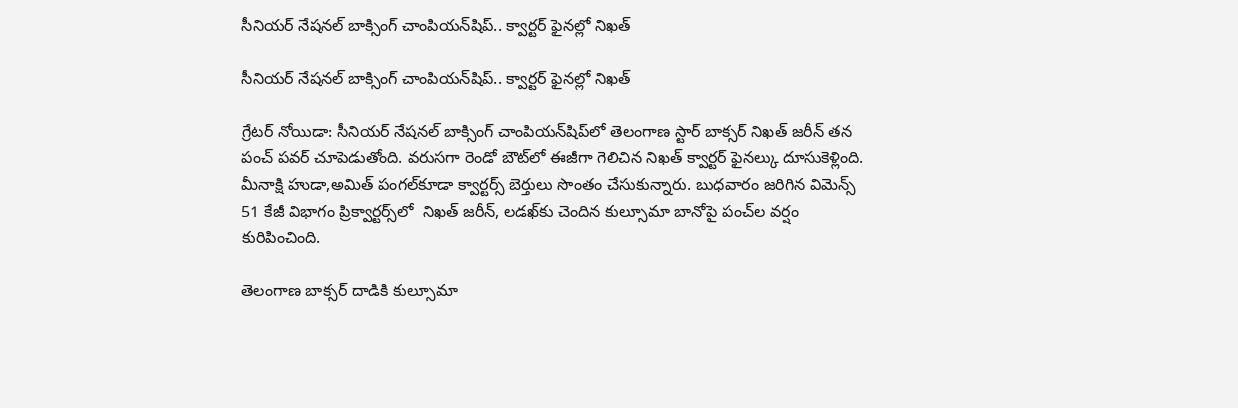సీనియర్ నేషనల్ బాక్సింగ్ చాంపియన్‌‌‌‌షిప్‌.. క్వార్టర్‌‌‌‌‌‌‌‌ ఫైనల్లో నిఖత్

సీనియర్ నేషనల్ బాక్సింగ్ చాంపియన్‌‌‌‌షిప్‌.. క్వార్టర్‌‌‌‌‌‌‌‌ ఫైనల్లో నిఖత్

గ్రేటర్ నోయిడా: సీనియర్ నేషనల్ బాక్సింగ్ చాంపియన్‌‌‌‌షిప్‌‌‌‌లో తెలంగాణ స్టార్ బాక్సర్ నిఖత్ జరీన్ తన పంచ్ పవర్ చూపెడుతోంది. వరుసగా రెండో బౌట్‌‌‌‌లో ఈజీగా గెలిచిన నిఖత్ క్వార్టర్ ఫైనల్కు దూసుకెళ్లింది. మీనాక్షి హుడా,అమిత్ పంగల్‌‌‌‌కూడా క్వార్టర్స్ బెర్తులు సొంతం చేసుకున్నారు. బుధవారం జరిగిన విమెన్స్ 51 కేజీ విభాగం ప్రిక్వార్టర్స్‌‌‌‌లో  నిఖత్ జరీన్, లడఖ్‌‌‌‌కు చెందిన కుల్సూమా బానోపై పంచ్‌‌‌‌ల వర్షం కురిపించింది.

తెలంగాణ బాక్సర్ దాడికి కుల్సూమా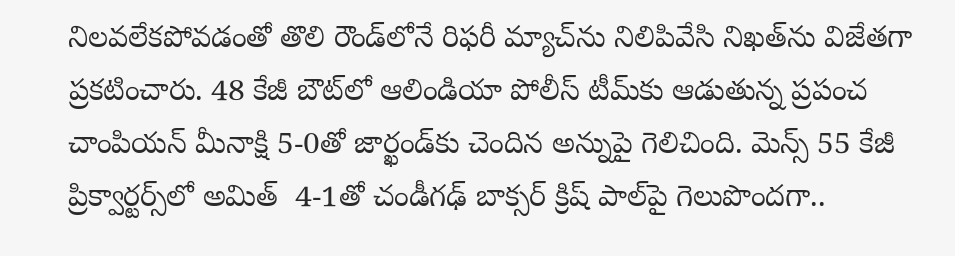నిలవలేకపోవడంతో తొలి రౌండ్‌‌‌‌లోనే రిఫరీ మ్యాచ్‌‌‌‌ను నిలిపివేసి నిఖత్‌‌‌‌ను విజేతగా ప్రకటించారు. 48 కేజీ బౌట్‌‌‌‌లో ఆలిండియా పోలీస్ టీమ్‌‌‌‌కు ఆడుతున్న ప్రపంచ చాంపియన్ మీనాక్షి 5-0తో జార్ఖండ్‌‌‌‌కు చెందిన అన్నుపై గెలిచింది. మెన్స్ 55 కేజీ ప్రిక్వార్టర్స్‌‌‌‌లో అమిత్  4-1తో చండీగఢ్ బాక్సర్ క్రిష్ పాల్‌‌‌‌పై గెలుపొందగా..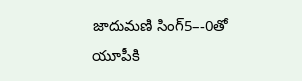జాదుమణి సింగ్5–-0తో యూపీకి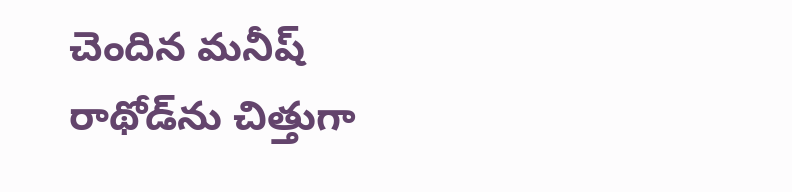చెందిన మనీష్ రాథోడ్‌‌‌‌ను చిత్తుగా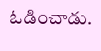ఓడించాడు.